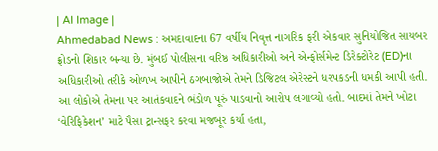| AI Image |
Ahmedabad News : અમદાવાદના 67 વર્ષીય નિવૃત્ત નાગરિક ફરી એકવાર સુનિયોજિત સાયબર ફ્રોડનો શિકાર બન્યા છે. મુંબઈ પોલીસના વરિષ્ઠ અધિકારીઓ અને એન્ફોર્સમેન્ટ ડિરેક્ટોરેટ (ED)ના અધિકારીઓ તરીકે ઓળખ આપીને ઠગબાજોએ તેમને ડિજિટલ એરેસ્ટને ધરપકડની ધમકી આપી હતી. આ લોકોએ તેમના પર આતંકવાદને ભંડોળ પૂરું પાડવાનો આરોપ લગાવ્યો હતો. બાદમાં તેમને ખોટા ‘વેરિફિકેશન’ માટે પૈસા ટ્રાન્સફર કરવા મજબૂર કર્યા હતા,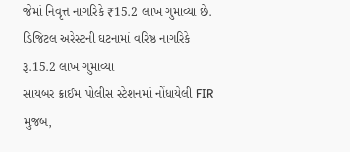જેમાં નિવૃત્ત નાગરિકે ₹15.2 લાખ ગુમાવ્યા છે.
ડિજિટલ અરેસ્ટની ઘટનામાં વરિષ્ઠ નાગરિકે રૂ.15.2 લાખ ગુમાવ્યા
સાયબર ક્રાઈમ પોલીસ સ્ટેશનમાં નોંધાયેલી FIR મુજબ,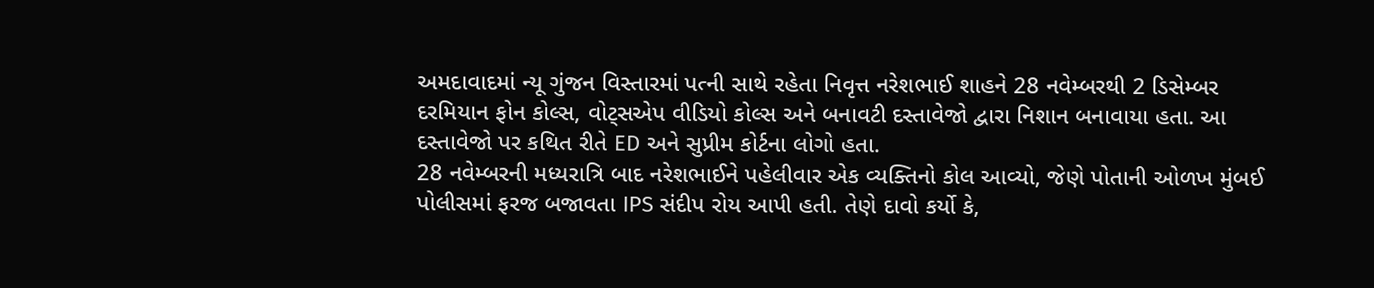અમદાવાદમાં ન્યૂ ગુંજન વિસ્તારમાં પત્ની સાથે રહેતા નિવૃત્ત નરેશભાઈ શાહને 28 નવેમ્બરથી 2 ડિસેમ્બર દરમિયાન ફોન કોલ્સ, વોટ્સએપ વીડિયો કોલ્સ અને બનાવટી દસ્તાવેજો દ્વારા નિશાન બનાવાયા હતા. આ દસ્તાવેજો પર કથિત રીતે ED અને સુપ્રીમ કોર્ટના લોગો હતા.
28 નવેમ્બરની મધ્યરાત્રિ બાદ નરેશભાઈને પહેલીવાર એક વ્યક્તિનો કોલ આવ્યો, જેણે પોતાની ઓળખ મુંબઈ પોલીસમાં ફરજ બજાવતા IPS સંદીપ રોય આપી હતી. તેણે દાવો કર્યો કે,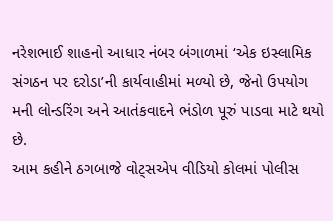નરેશભાઈ શાહનો આધાર નંબર બંગાળમાં ‘એક ઇસ્લામિક સંગઠન પર દરોડા’ની કાર્યવાહીમાં મળ્યો છે, જેનો ઉપયોગ મની લોન્ડરિંગ અને આતંકવાદને ભંડોળ પૂરું પાડવા માટે થયો છે.
આમ કહીને ઠગબાજે વોટ્સએપ વીડિયો કોલમાં પોલીસ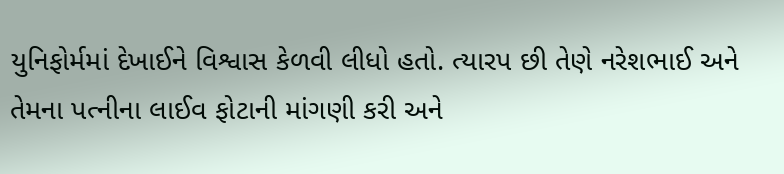યુનિફોર્મમાં દેખાઈને વિશ્વાસ કેળવી લીધો હતો. ત્યારપ છી તેણે નરેશભાઈ અને તેમના પત્નીના લાઈવ ફોટાની માંગણી કરી અને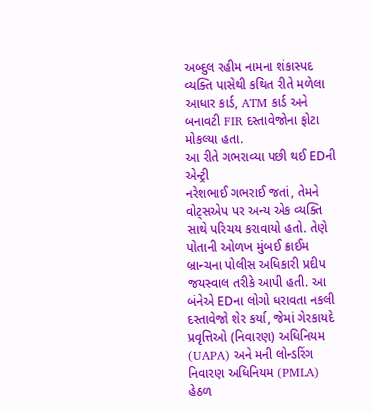અબ્દુલ રહીમ નામના શંકાસ્પદ વ્યક્તિ પાસેથી કથિત રીતે મળેલા આધાર કાર્ડ, ATM કાર્ડ અને બનાવટી FIR દસ્તાવેજોના ફોટા મોકલ્યા હતા.
આ રીતે ગભરાવ્યા પછી થઈ EDની એન્ટ્રી
નરેશભાઈ ગભરાઈ જતાં, તેમને વોટ્સએપ પર અન્ય એક વ્યક્તિ સાથે પરિચય કરાવાયો હતો. તેણે પોતાની ઓળખ મુંબઈ ક્રાઈમ બ્રાન્ચના પોલીસ અધિકારી પ્રદીપ જયસ્વાલ તરીકે આપી હતી. આ બંનેએ EDના લોગો ધરાવતા નકલી દસ્તાવેજો શેર કર્યા, જેમાં ગેરકાયદે પ્રવૃત્તિઓ (નિવારણ) અધિનિયમ (UAPA) અને મની લોન્ડરિંગ નિવારણ અધિનિયમ (PMLA) હેઠળ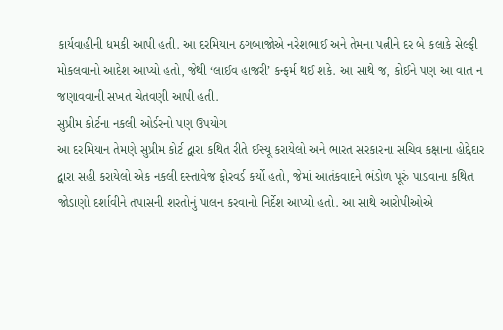કાર્યવાહીની ધમકી આપી હતી. આ દરમિયાન ઠગબાજોએ નરેશભાઈ અને તેમના પત્નીને દર બે કલાકે સેલ્ફી મોકલવાનો આદેશ આપ્યો હતો, જેથી ‘લાઈવ હાજરી’ કન્ફર્મ થઈ શકે. આ સાથે જ, કોઈને પણ આ વાત ન જણાવવાની સખત ચેતવણી આપી હતી.
સુપ્રીમ કોર્ટના નકલી ઓર્ડરનો પણ ઉપયોગ
આ દરમિયાન તેમણે સુપ્રીમ કોર્ટ દ્વારા કથિત રીતે ઈસ્યૂ કરાયેલો અને ભારત સરકારના સચિવ કક્ષાના હોદ્દેદાર દ્વારા સહી કરાયેલો એક નકલી દસ્તાવેજ ફોરવર્ડ કર્યો હતો, જેમાં આતંકવાદને ભંડોળ પૂરું પાડવાના કથિત જોડાણો દર્શાવીને તપાસની શરતોનું પાલન કરવાનો નિર્દેશ આપ્યો હતો. આ સાથે આરોપીઓએ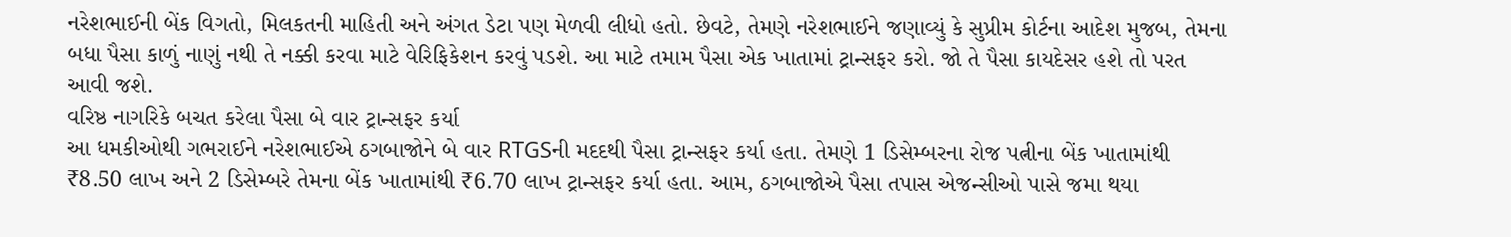નરેશભાઈની બેંક વિગતો, મિલકતની માહિતી અને અંગત ડેટા પણ મેળવી લીધો હતો. છેવટે, તેમણે નરેશભાઈને જણાવ્યું કે સુપ્રીમ કોર્ટના આદેશ મુજબ, તેમના બધા પૈસા કાળું નાણું નથી તે નક્કી કરવા માટે વેરિફિકેશન કરવું પડશે. આ માટે તમામ પૈસા એક ખાતામાં ટ્રાન્સફર કરો. જો તે પૈસા કાયદેસર હશે તો પરત આવી જશે.
વરિષ્ઠ નાગરિકે બચત કરેલા પૈસા બે વાર ટ્રાન્સફર કર્યા
આ ધમકીઓથી ગભરાઈને નરેશભાઈએ ઠગબાજોને બે વાર RTGSની મદદથી પૈસા ટ્રાન્સફર કર્યા હતા. તેમણે 1 ડિસેમ્બરના રોજ પત્નીના બેંક ખાતામાંથી ₹8.50 લાખ અને 2 ડિસેમ્બરે તેમના બેંક ખાતામાંથી ₹6.70 લાખ ટ્રાન્સફર કર્યા હતા. આમ, ઠગબાજોએ પૈસા તપાસ એજન્સીઓ પાસે જમા થયા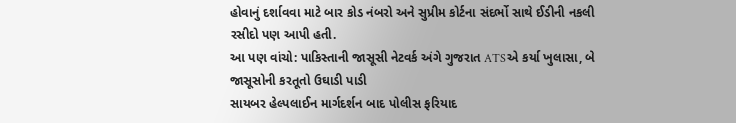હોવાનું દર્શાવવા માટે બાર કોડ નંબરો અને સુપ્રીમ કોર્ટના સંદર્ભો સાથે ઈડીની નકલી રસીદો પણ આપી હતી.
આ પણ વાંચો: પાકિસ્તાની જાસૂસી નેટવર્ક અંગે ગુજરાત ATSએ કર્યા ખુલાસા, બે જાસૂસોની કરતૂતો ઉઘાડી પાડી
સાયબર હેલ્પલાઈન માર્ગદર્શન બાદ પોલીસ ફરિયાદ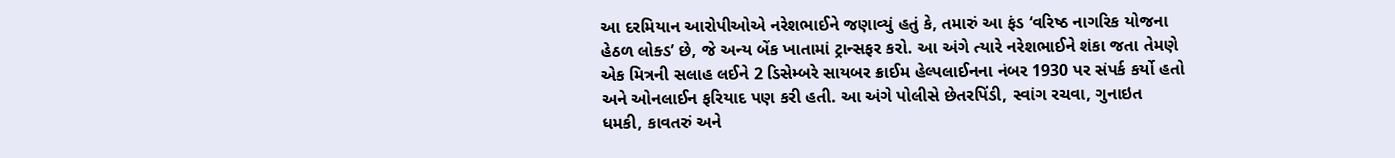આ દરમિયાન આરોપીઓએ નરેશભાઈને જણાવ્યું હતું કે, તમારું આ ફંડ ‘વરિષ્ઠ નાગરિક યોજના હેઠળ લોક્ડ’ છે, જે અન્ય બેંક ખાતામાં ટ્રાન્સફર કરો. આ અંગે ત્યારે નરેશભાઈને શંકા જતા તેમણે એક મિત્રની સલાહ લઈને 2 ડિસેમ્બરે સાયબર ક્રાઈમ હેલ્પલાઈનના નંબર 1930 પર સંપર્ક કર્યો હતો અને ઓનલાઈન ફરિયાદ પણ કરી હતી. આ અંગે પોલીસે છેતરપિંડી, સ્વાંગ રચવા, ગુનાઇત ધમકી, કાવતરું અને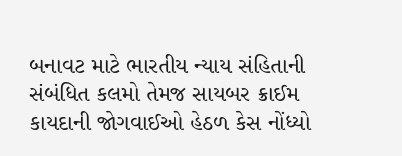બનાવટ માટે ભારતીય ન્યાય સંહિતાની સંબંધિત કલમો તેમજ સાયબર ક્રાઈમ કાયદાની જોગવાઈઓ હેઠળ કેસ નોંધ્યો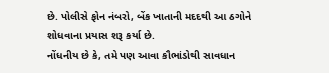છે. પોલીસે ફોન નંબરો, બેંક ખાતાની મદદથી આ ઠગોને શોધવાના પ્રયાસ શરૂ કર્યા છે.
નોંધનીય છે કે, તમે પણ આવા કૌભાંડોથી સાવધાન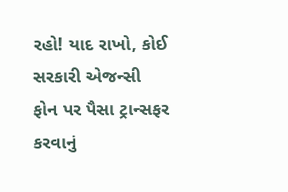રહો! યાદ રાખો, કોઈ સરકારી એજન્સી ફોન પર પૈસા ટ્રાન્સફર કરવાનું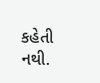કહેતી નથી.